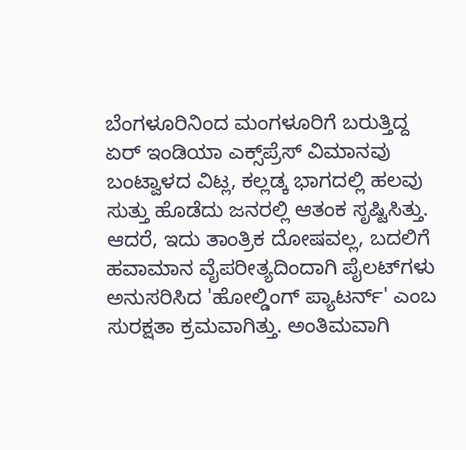ಬೆಂಗಳೂರಿನಿಂದ ಮಂಗಳೂರಿಗೆ ಬರುತ್ತಿದ್ದ ಏರ್ ಇಂಡಿಯಾ ಎಕ್ಸ್‌ಪ್ರೆಸ್ ವಿಮಾನವು ಬಂಟ್ವಾಳದ ವಿಟ್ಲ, ಕಲ್ಲಡ್ಕ ಭಾಗದಲ್ಲಿ ಹಲವು ಸುತ್ತು ಹೊಡೆದು ಜನರಲ್ಲಿ ಆತಂಕ ಸೃಷ್ಟಿಸಿತ್ತು. ಆದರೆ, ಇದು ತಾಂತ್ರಿಕ ದೋಷವಲ್ಲ, ಬದಲಿಗೆ ಹವಾಮಾನ ವೈಪರೀತ್ಯದಿಂದಾಗಿ ಪೈಲಟ್‌ಗಳು ಅನುಸರಿಸಿದ 'ಹೋಲ್ಡಿಂಗ್ ಪ್ಯಾಟರ್ನ್' ಎಂಬ ಸುರಕ್ಷತಾ ಕ್ರಮವಾಗಿತ್ತು. ಅಂತಿಮವಾಗಿ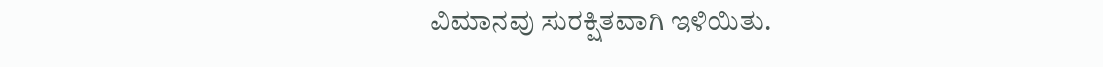ವಿಮಾನವು ಸುರಕ್ಷಿತವಾಗಿ ಇಳಿಯಿತು.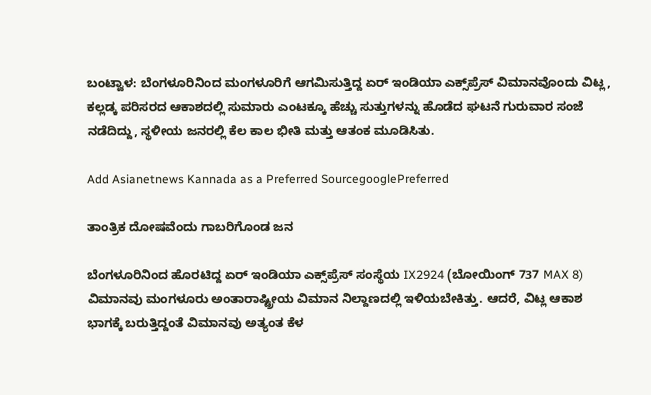ಬಂಟ್ವಾಳ: ಬೆಂಗಳೂರಿನಿಂದ ಮಂಗಳೂರಿಗೆ ಆಗಮಿಸುತ್ತಿದ್ದ ಏರ್ ಇಂಡಿಯಾ ಎಕ್ಸ್‌ಪ್ರೆಸ್ ವಿಮಾನವೊಂದು ವಿಟ್ಲ, ಕಲ್ಲಡ್ಕ ಪರಿಸರದ ಆಕಾಶದಲ್ಲಿ ಸುಮಾರು ಎಂಟಕ್ಕೂ ಹೆಚ್ಚು ಸುತ್ತುಗಳನ್ನು ಹೊಡೆದ ಘಟನೆ ಗುರುವಾರ ಸಂಜೆ ನಡೆದಿದ್ದು, ಸ್ಥಳೀಯ ಜನರಲ್ಲಿ ಕೆಲ ಕಾಲ ಭೀತಿ ಮತ್ತು ಆತಂಕ ಮೂಡಿಸಿತು.

Add Asianetnews Kannada as a Preferred SourcegooglePreferred

ತಾಂತ್ರಿಕ ದೋಷವೆಂದು ಗಾಬರಿಗೊಂಡ ಜನ

ಬೆಂಗಳೂರಿನಿಂದ ಹೊರಟಿದ್ದ ಏರ್ ಇಂಡಿಯಾ ಎಕ್ಸ್‌ಪ್ರೆಸ್ ಸಂಸ್ಥೆಯ IX2924 (ಬೋಯಿಂಗ್ 737 MAX 8) ವಿಮಾನವು ಮಂಗಳೂರು ಅಂತಾರಾಷ್ಟ್ರೀಯ ವಿಮಾನ ನಿಲ್ದಾಣದಲ್ಲಿ ಇಳಿಯಬೇಕಿತ್ತು. ಆದರೆ, ವಿಟ್ಲ ಆಕಾಶ ಭಾಗಕ್ಕೆ ಬರುತ್ತಿದ್ದಂತೆ ವಿಮಾನವು ಅತ್ಯಂತ ಕೆಳ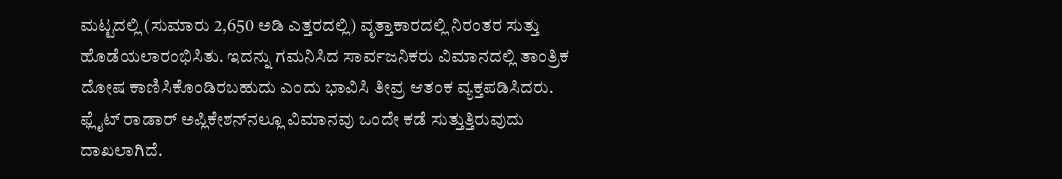ಮಟ್ಟದಲ್ಲಿ (ಸುಮಾರು 2,650 ಅಡಿ ಎತ್ತರದಲ್ಲಿ) ವೃತ್ತಾಕಾರದಲ್ಲಿ ನಿರಂತರ ಸುತ್ತು ಹೊಡೆಯಲಾರಂಭಿಸಿತು. ಇದನ್ನು ಗಮನಿಸಿದ ಸಾರ್ವಜನಿಕರು ವಿಮಾನದಲ್ಲಿ ತಾಂತ್ರಿಕ ದೋಷ ಕಾಣಿಸಿಕೊಂಡಿರಬಹುದು ಎಂದು ಭಾವಿಸಿ ತೀವ್ರ ಆತಂಕ ವ್ಯಕ್ತಪಡಿಸಿದರು. ಫ್ಲೈಟ್‌ ರಾಡಾರ್ ಅಪ್ಲಿಕೇಶನ್‌ನಲ್ಲೂ ವಿಮಾನವು ಒಂದೇ ಕಡೆ ಸುತ್ತುತ್ತಿರುವುದು ದಾಖಲಾಗಿದೆ.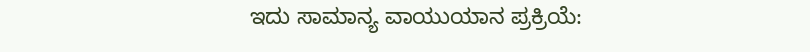ಇದು ಸಾಮಾನ್ಯ ವಾಯುಯಾನ ಪ್ರಕ್ರಿಯೆ: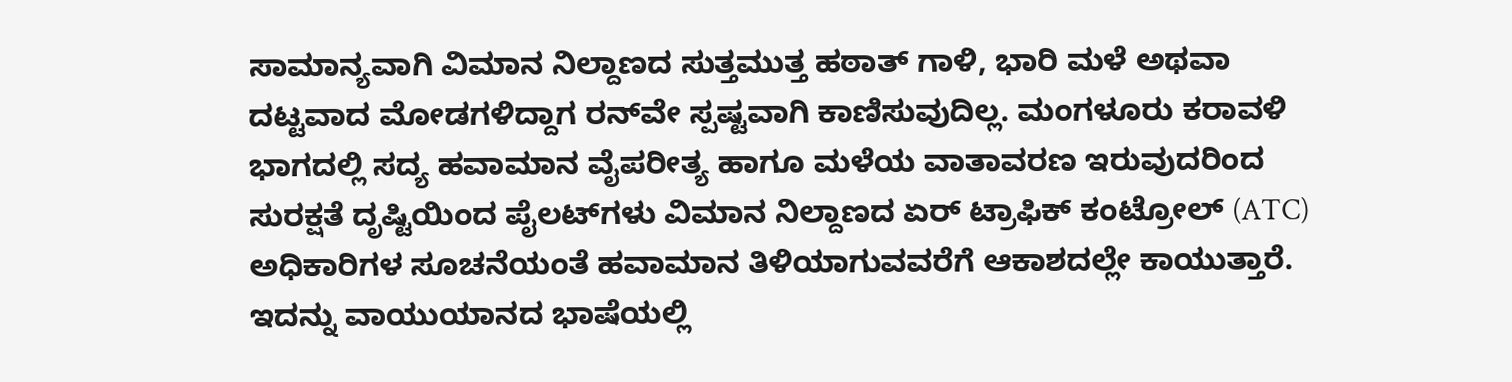ಸಾಮಾನ್ಯವಾಗಿ ವಿಮಾನ ನಿಲ್ದಾಣದ ಸುತ್ತಮುತ್ತ ಹಠಾತ್ ಗಾಳಿ, ಭಾರಿ ಮಳೆ ಅಥವಾ ದಟ್ಟವಾದ ಮೋಡಗಳಿದ್ದಾಗ ರನ್‌ವೇ ಸ್ಪಷ್ಟವಾಗಿ ಕಾಣಿಸುವುದಿಲ್ಲ. ಮಂಗಳೂರು ಕರಾವಳಿ ಭಾಗದಲ್ಲಿ ಸದ್ಯ ಹವಾಮಾನ ವೈಪರೀತ್ಯ ಹಾಗೂ ಮಳೆಯ ವಾತಾವರಣ ಇರುವುದರಿಂದ ಸುರಕ್ಷತೆ ದೃಷ್ಟಿಯಿಂದ ಪೈಲಟ್‌ಗಳು ವಿಮಾನ ನಿಲ್ದಾಣದ ಏರ್ ಟ್ರಾಫಿಕ್ ಕಂಟ್ರೋಲ್ (ATC) ಅಧಿಕಾರಿಗಳ ಸೂಚನೆಯಂತೆ ಹವಾಮಾನ ತಿಳಿಯಾಗುವವರೆಗೆ ಆಕಾಶದಲ್ಲೇ ಕಾಯುತ್ತಾರೆ. ಇದನ್ನು ವಾಯುಯಾನದ ಭಾಷೆಯಲ್ಲಿ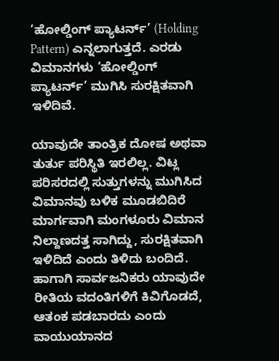‘ಹೋಲ್ಡಿಂಗ್ ಪ್ಯಾಟರ್ನ್’ (Holding Pattern) ಎನ್ನಲಾಗುತ್ತದೆ. ಎರಡು ವಿಮಾನಗಳು ‘ಹೋಲ್ಡಿಂಗ್ ಪ್ಯಾಟರ್ನ್’ ಮುಗಿಸಿ ಸುರಕ್ಷಿತವಾಗಿ ಇಳಿದಿವೆ.

ಯಾವುದೇ ತಾಂತ್ರಿಕ ದೋಷ ಅಥವಾ ತುರ್ತು ಪರಿಸ್ಥಿತಿ ಇರಲಿಲ್ಲ. ವಿಟ್ಲ ಪರಿಸರದಲ್ಲಿ ಸುತ್ತುಗಳನ್ನು ಮುಗಿಸಿದ ವಿಮಾನವು ಬಳಿಕ ಮೂಡಬಿದಿರೆ ಮಾರ್ಗವಾಗಿ ಮಂಗಳೂರು ವಿಮಾನ ನಿಲ್ದಾಣದತ್ತ ಸಾಗಿದ್ದು, ಸುರಕ್ಷಿತವಾಗಿ ಇಳಿದಿದೆ ಎಂದು ತಿಳಿದು ಬಂದಿದೆ. ಹಾಗಾಗಿ ಸಾರ್ವಜನಿಕರು ಯಾವುದೇ ರೀತಿಯ ವದಂತಿಗಳಿಗೆ ಕಿವಿಗೊಡದೆ, ಆತಂಕ ಪಡಬಾರದು ಎಂದು ವಾಯುಯಾನದ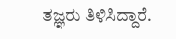ತಜ್ಞರು ತಿಳಿಸಿದ್ದಾರೆ.